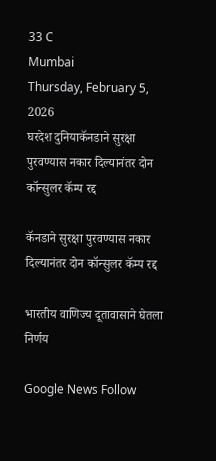33 C
Mumbai
Thursday, February 5, 2026
घरदेश दुनियाकॅनडाने सुरक्षा पुरवण्यास नकार दिल्यानंतर दोन कॉन्सुलर कॅम्प रद्द

कॅनडाने सुरक्षा पुरवण्यास नकार दिल्यानंतर दोन कॉन्सुलर कॅम्प रद्द

भारतीय वाणिज्य दूतावासाने घेतला निर्णय

Google News Follow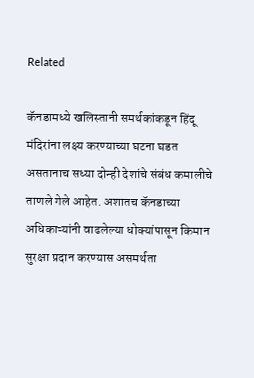Related

कॅनडामध्ये खलिस्तानी समर्थकांकडून हिंदू मंदिरांना लक्ष्य करण्याच्या घटना घडत असतानाच सध्या दोन्ही देशांचे संबंध कमालीचे ताणले गेले आहेत. अशातच कॅनडाच्या अधिकाऱ्यांनी वाढलेल्या धोक्यांपासून किमान सुरक्षा प्रदान करण्यास असमर्थता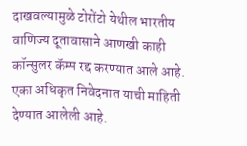दाखवल्यामुळे टोरोंटो येथील भारतीय वाणिज्य दूतावासाने आणखी काही कॉन्सुलर कॅम्प रद्द करण्यात आले आहे. एका अधिकृत निवेदनात याची माहिती देण्यात आलेली आहे.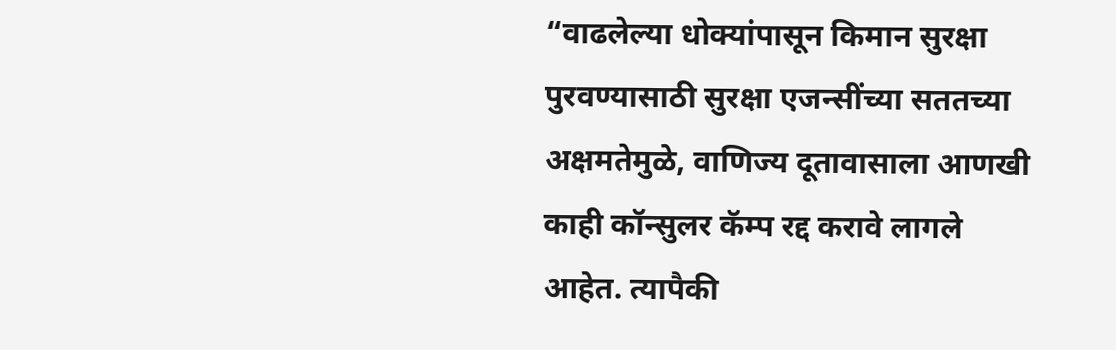“वाढलेल्या धोक्यांपासून किमान सुरक्षा पुरवण्यासाठी सुरक्षा एजन्सींच्या सततच्या अक्षमतेमुळे, वाणिज्य दूतावासाला आणखी काही कॉन्सुलर कॅम्प रद्द करावे लागले आहेत. त्यापैकी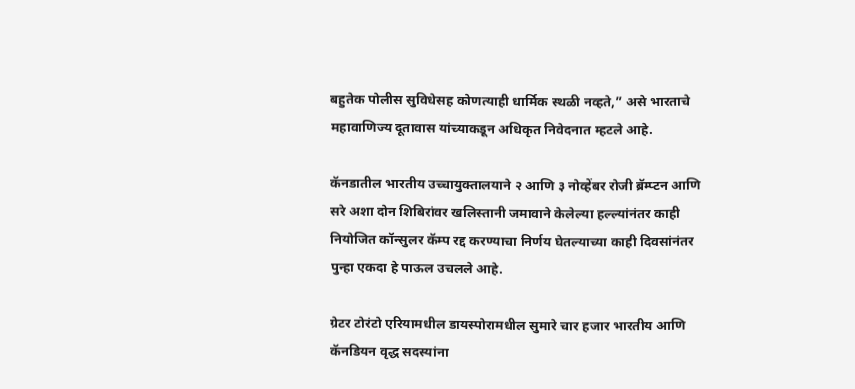बहुतेक पोलीस सुविधेसह कोणत्याही धार्मिक स्थळी नव्हते,” असे भारताचे महावाणिज्य दूतावास यांच्याकडून अधिकृत निवेदनात म्हटले आहे.

कॅनडातील भारतीय उच्चायुक्तालयाने २ आणि ३ नोव्हेंबर रोजी ब्रॅम्प्टन आणि सरे अशा दोन शिबिरांवर खलिस्तानी जमावाने केलेल्या हल्ल्यांनंतर काही नियोजित कॉन्सुलर कॅम्प रद्द करण्याचा निर्णय घेतल्याच्या काही दिवसांनंतर पुन्हा एकदा हे पाऊल उचलले आहे.

ग्रेटर टोरंटो एरियामधील डायस्पोरामधील सुमारे चार हजार भारतीय आणि कॅनडियन वृद्ध सदस्यांना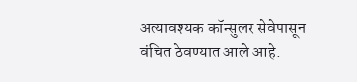अत्यावश्यक कॉन्सुलर सेवेपासून वंचित ठेवण्यात आले आहे.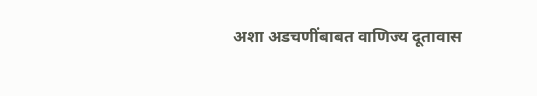अशा अडचणींबाबत वाणिज्य दूतावास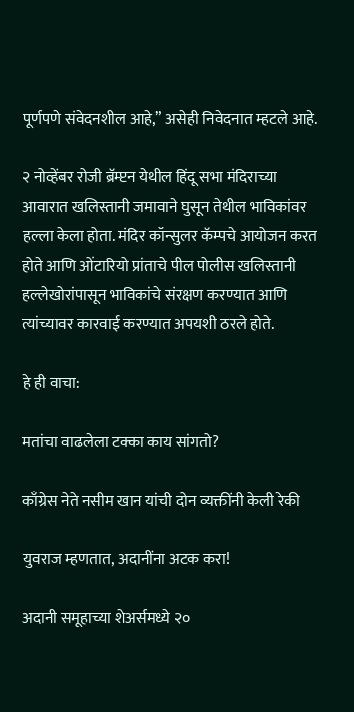पूर्णपणे संवेदनशील आहे,” असेही निवेदनात म्हटले आहे.

२ नोव्हेंबर रोजी ब्रॅम्प्टन येथील हिंदू सभा मंदिराच्या आवारात खलिस्तानी जमावाने घुसून तेथील भाविकांवर हल्ला केला होता. मंदिर कॉन्सुलर कॅम्पचे आयोजन करत होते आणि ओंटारियो प्रांताचे पील पोलीस खलिस्तानी हल्लेखोरांपासून भाविकांचे संरक्षण करण्यात आणि त्यांच्यावर कारवाई करण्यात अपयशी ठरले होते.

हे ही वाचा:

मतांचा वाढलेला टक्का काय सांगतो?

काँग्रेस नेते नसीम खान यांची दोन व्यक्तींनी केली रेकी

युवराज म्हणतात, अदानींना अटक करा!

अदानी समूहाच्या शेअर्समध्ये २०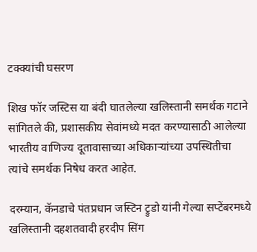टक्क्यांची घसरण

शिख फॉर जस्टिस या बंदी घातलेल्या खलिस्तानी समर्थक गटाने सांगितले की, प्रशासकीय सेवांमध्ये मदत करण्यासाठी आलेल्या भारतीय वाणिज्य दूतावासाच्या अधिकाऱ्यांच्या उपस्थितीचा त्यांचे समर्थक निषेध करत आहेत.

दरम्यान, कॅनडाचे पंतप्रधान जस्टिन ट्रुडो यांनी गेल्या सप्टेंबरमध्ये खलिस्तानी दहशतवादी हरदीप सिंग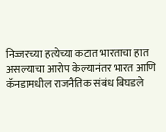निज्जरच्या हत्येच्या कटात भारताचा हात असल्याचा आरोप केल्यानंतर भारत आणि कॅनडामधील राजनैतिक संबंध बिघडले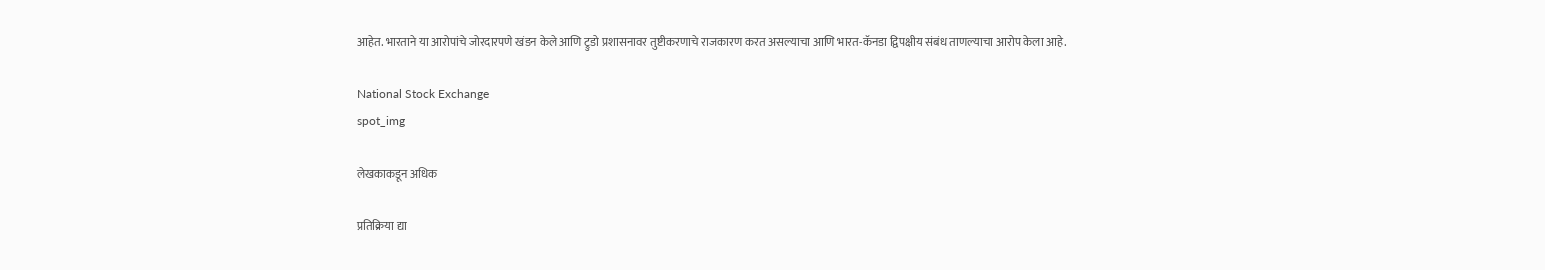आहेत. भारताने या आरोपांचे जोरदारपणे खंडन केले आणि ट्रुडो प्रशासनावर तुष्टीकरणाचे राजकारण करत असल्याचा आणि भारत-कॅनडा द्विपक्षीय संबंध ताणल्याचा आरोप केला आहे.

National Stock Exchange
spot_img

लेखकाकडून अधिक

प्रतिक्रिया द्या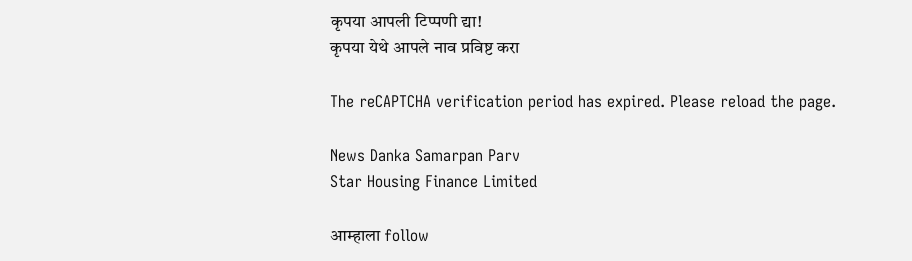कृपया आपली टिप्पणी द्या!
कृपया येथे आपले नाव प्रविष्ट करा

The reCAPTCHA verification period has expired. Please reload the page.

News Danka Samarpan Parv
Star Housing Finance Limited

आम्हाला follow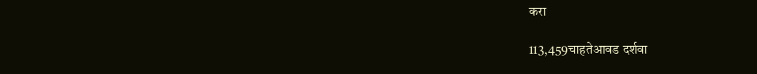करा

113,459चाहतेआवड दर्शवा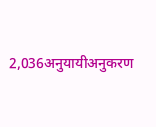2,036अनुयायीअनुकरण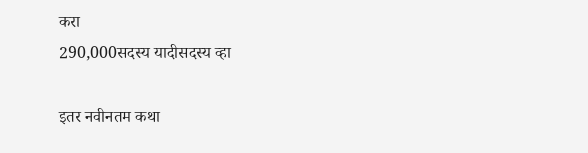करा
290,000सदस्य यादीसदस्य व्हा

इतर नवीनतम कथा